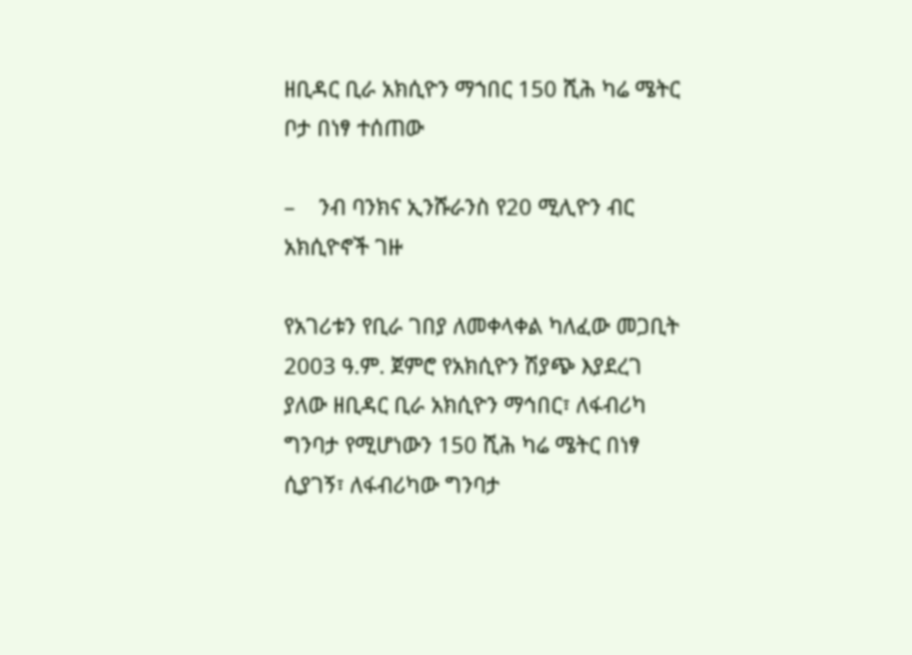ዘቢዳር ቢራ አክሲዮን ማኀበር 150 ሺሕ ካሬ ሜትር ቦታ በነፃ ተሰጠው

–    ንብ ባንክና ኢንሹራንስ የ20 ሚሊዮን ብር አክሲዮኖች ገዙ

የአገሪቱን የቢራ ገበያ ለመቀላቀል ካለፈው መጋቢት 2003 ዓ.ም. ጀምሮ የአክሲዮን ሽያጭ እያደረገ ያለው ዘቢዳር ቢራ አክሲዮን ማኅበር፣ ለፋብሪካ ግንባታ የሚሆነውን 150 ሺሕ ካሬ ሜትር በነፃ ሲያገኝ፣ ለፋብሪካው ግንባታ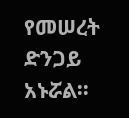የመሠረት ድንጋይ አኑሯል፡፡